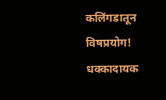कलिंगडातून विषप्रयोग! धक्कादायक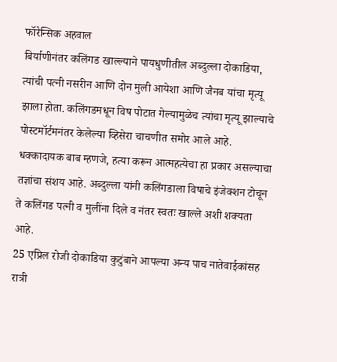फॉरेन्सिक अहवाल
बिर्याणीनंतर कलिंगड खाल्ल्याने पायधुणीतील अब्दुल्ला दोकाडिया, त्यांची पत्नी नसरीन आणि दोन मुली आयेशा आणि जैनब यांचा मृत्यू झाला होता. कलिंगडमधून विष पोटात गेल्यामुळेच त्यांचा मृत्यू झाल्याचे पोस्टमॉर्टमनंतर केलेल्या व्हिसेरा चाचणीत समोर आले आहे. धक्कादायक बाब म्हणजे, हत्या करून आत्महत्येचा हा प्रकार असल्याचा तज्ञांचा संशय आहे. अब्दुल्ला यांनी कलिंगडाला विषाचे इंजेक्शन टोचून ते कलिंगड पत्नी व मुलींना दिले व नंतर स्वतः खाल्ले अशी शक्यता आहे.
25 एप्रिल रोजी दोकाडिया कुटुंबाने आपल्या अन्य पाच नातेवाईकांसह रात्री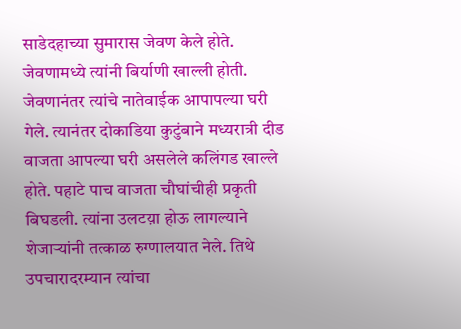साडेदहाच्या सुमारास जेवण केले होते. जेवणामध्ये त्यांनी बिर्याणी खाल्ली होती. जेवणानंतर त्यांचे नातेवाईक आपापल्या घरी गेले. त्यानंतर दोकाडिया कुटुंबाने मध्यरात्री दीड वाजता आपल्या घरी असलेले कलिंगड खाल्ले होते. पहाटे पाच वाजता चौघांचीही प्रकृती बिघडली. त्यांना उलटय़ा होऊ लागल्याने शेजाऱ्यांनी तत्काळ रुग्णालयात नेले. तिथे उपचारादरम्यान त्यांचा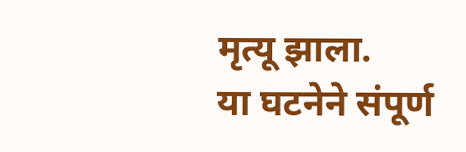मृत्यू झाला.
या घटनेने संपूर्ण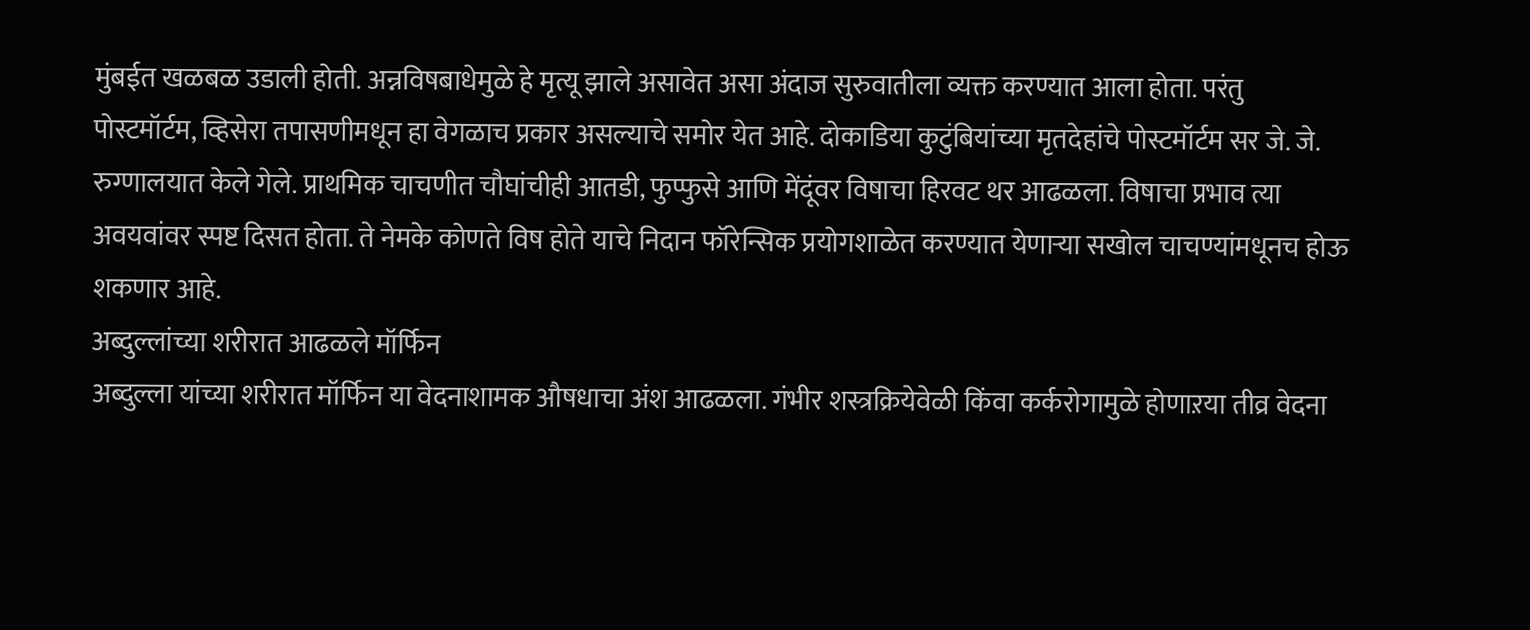मुंबईत खळबळ उडाली होती. अन्नविषबाधेमुळे हे मृत्यू झाले असावेत असा अंदाज सुरुवातीला व्यक्त करण्यात आला होता. परंतु पोस्टमॉर्टम, व्हिसेरा तपासणीमधून हा वेगळाच प्रकार असल्याचे समोर येत आहे. दोकाडिया कुटुंबियांच्या मृतदेहांचे पोस्टमॉर्टम सर जे. जे. रुग्णालयात केले गेले. प्राथमिक चाचणीत चौघांचीही आतडी, फुप्फुसे आणि मेंदूंवर विषाचा हिरवट थर आढळला. विषाचा प्रभाव त्या अवयवांवर स्पष्ट दिसत होता. ते नेमके कोणते विष होते याचे निदान फॉरेन्सिक प्रयोगशाळेत करण्यात येणाऱ्या सखोल चाचण्यांमधूनच होऊ शकणार आहे.
अब्दुल्लांच्या शरीरात आढळले मॉर्फिन
अब्दुल्ला यांच्या शरीरात मॉर्फिन या वेदनाशामक औषधाचा अंश आढळला. गंभीर शस्त्रक्रियेवेळी किंवा कर्करोगामुळे होणाऱया तीव्र वेदना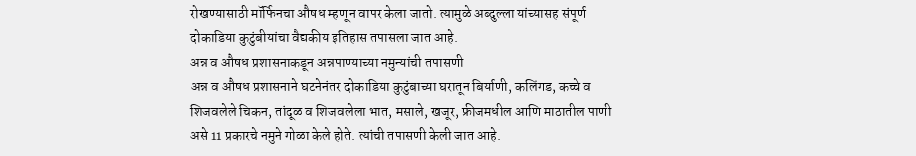रोखण्यासाठी मॉर्फिनचा औषध म्हणून वापर केला जातो. त्यामुळे अब्दुल्ला यांच्यासह संपूर्ण दोकाडिया कुटुंबीयांचा वैद्यकीय इतिहास तपासला जात आहे.
अन्न व औषध प्रशासनाकडून अन्नपाण्याच्या नमुन्यांची तपासणी
अन्न व औषध प्रशासनाने घटनेनंतर दोकाडिया कुटुंबाच्या घरातून बिर्याणी, कलिंगड, कच्चे व शिजवलेले चिकन, तांदूळ व शिजवलेला भात, मसाले, खजूर, फ्रीजमधील आणि माठातील पाणी असे 11 प्रकारचे नमुने गोळा केले होते. त्यांची तपासणी केली जात आहे.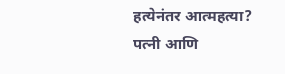हत्येनंतर आत्महत्या?
पत्नी आणि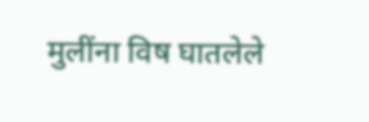मुलींना विष घातलेले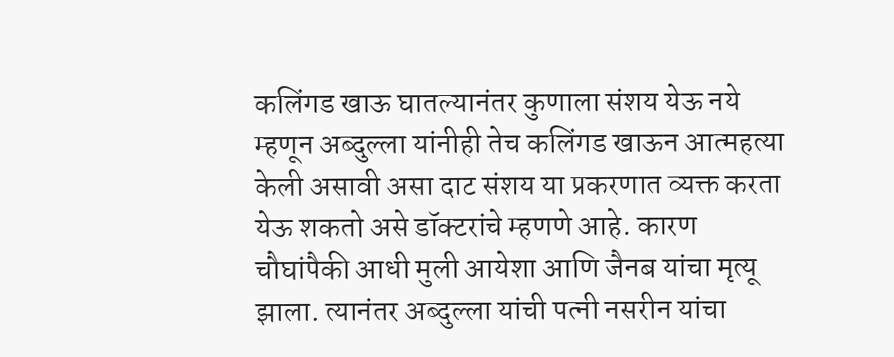कलिंगड खाऊ घातल्यानंतर कुणाला संशय येऊ नये म्हणून अब्दुल्ला यांनीही तेच कलिंगड खाऊन आत्महत्या केली असावी असा दाट संशय या प्रकरणात व्यक्त करता येऊ शकतो असे डॉक्टरांचे म्हणणे आहे. कारण चौघांपैकी आधी मुली आयेशा आणि जैनब यांचा मृत्यू झाला. त्यानंतर अब्दुल्ला यांची पत्नी नसरीन यांचा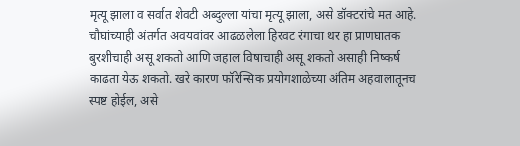मृत्यू झाला व सर्वात शेवटी अब्दुल्ला यांचा मृत्यू झाला, असे डॉक्टरांचे मत आहे. चौघांच्याही अंतर्गत अवयवांवर आढळलेला हिरवट रंगाचा थर हा प्राणघातक बुरशीचाही असू शकतो आणि जहाल विषाचाही असू शकतो असाही निष्कर्ष काढता येऊ शकतो. खरे कारण फॉरेन्सिक प्रयोगशाळेच्या अंतिम अहवालातूनच स्पष्ट होईल, असे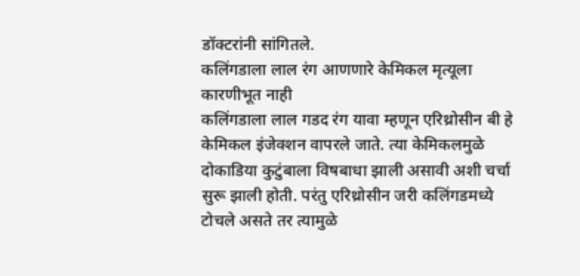डॉक्टरांनी सांगितले.
कलिंगडाला लाल रंग आणणारे केमिकल मृत्यूला कारणीभूत नाही
कलिंगडाला लाल गडद रंग यावा म्हणून एरिथ्रोसीन बी हे केमिकल इंजेक्शन वापरले जाते. त्या केमिकलमुळे दोकाडिया कुटुंबाला विषबाधा झाली असावी अशी चर्चा सुरू झाली होती. परंतु एरिथ्रोसीन जरी कलिंगडमध्ये टोचले असते तर त्यामुळे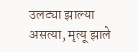उलट्या झाल्या असत्या, मृत्यू झाले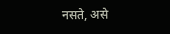नसते, असे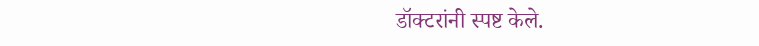डॉक्टरांनी स्पष्ट केले.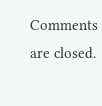Comments are closed.